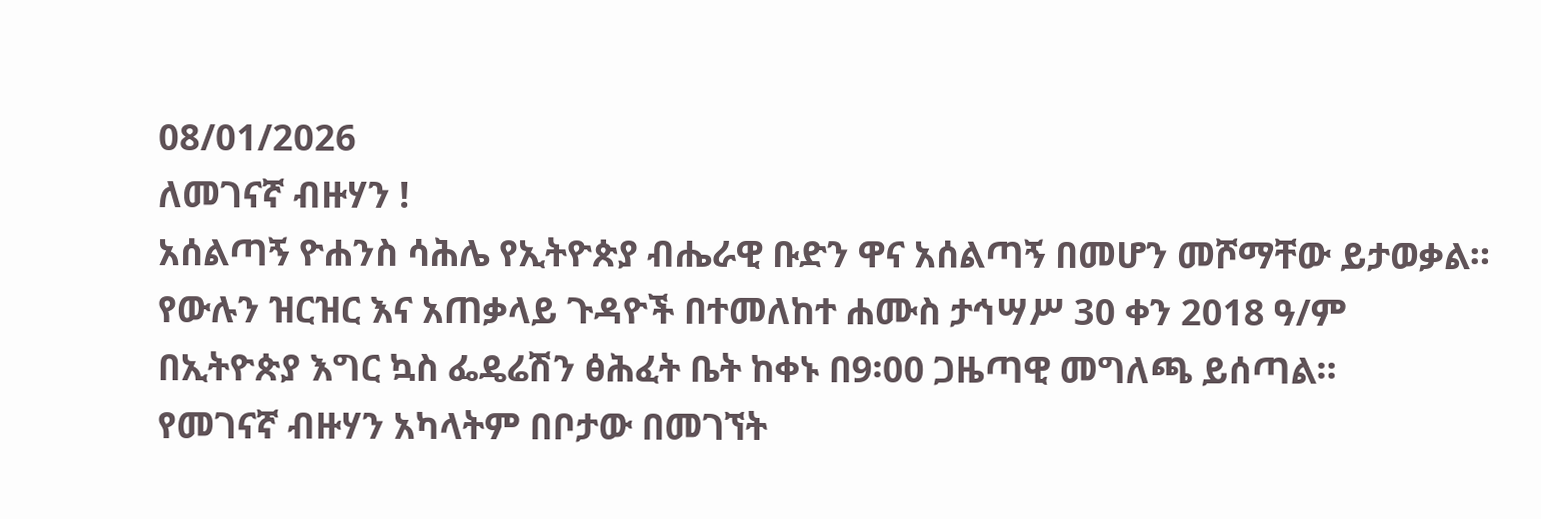08/01/2026
ለመገናኛ ብዙሃን !
አሰልጣኝ ዮሐንስ ሳሕሌ የኢትዮጵያ ብሔራዊ ቡድን ዋና አሰልጣኝ በመሆን መሾማቸው ይታወቃል። የውሉን ዝርዝር እና አጠቃላይ ጉዳዮች በተመለከተ ሐሙስ ታኅሣሥ 30 ቀን 2018 ዓ/ም በኢትዮጵያ እግር ኳስ ፌዴሬሽን ፅሕፈት ቤት ከቀኑ በ9፡00 ጋዜጣዊ መግለጫ ይሰጣል።
የመገናኛ ብዙሃን አካላትም በቦታው በመገኘት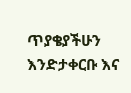ጥያቄያችሁን እንድታቀርቡ እና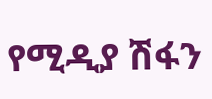የሚዲያ ሽፋን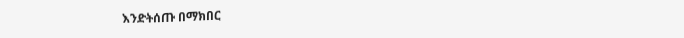እንድትሰጡ በማክበር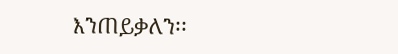እንጠይቃለን፡፡